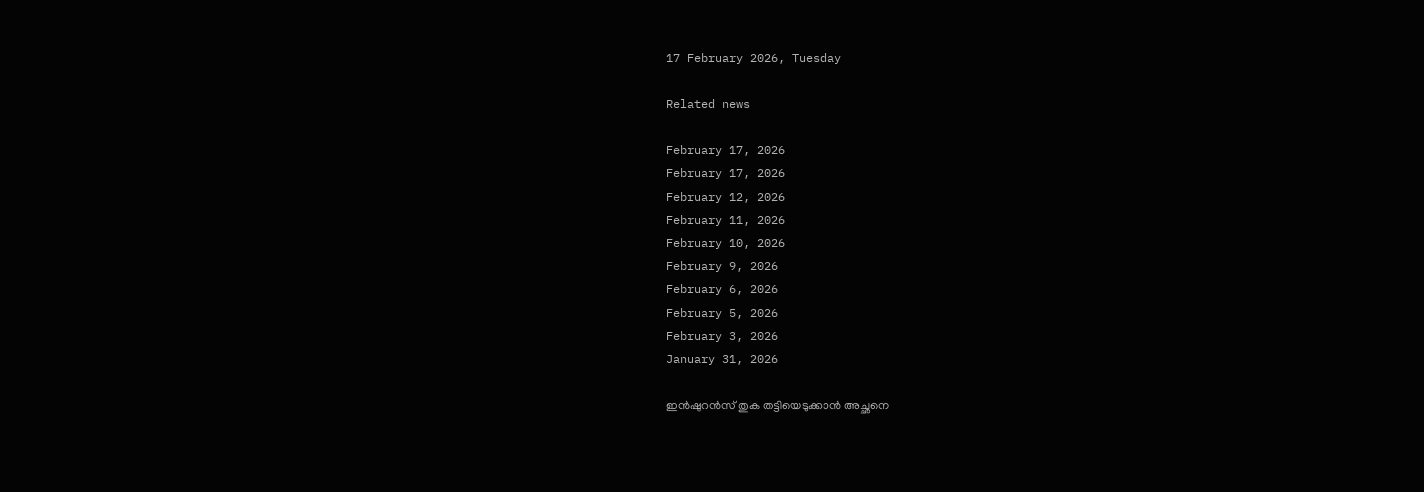17 February 2026, Tuesday

Related news

February 17, 2026
February 17, 2026
February 12, 2026
February 11, 2026
February 10, 2026
February 9, 2026
February 6, 2026
February 5, 2026
February 3, 2026
January 31, 2026

ഇൻഷുറൻസ് തുക തട്ടിയെടുക്കാൻ അച്ഛനെ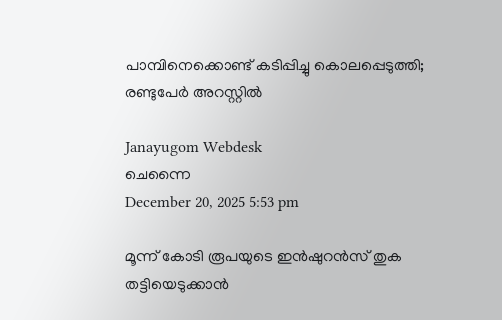പാമ്പിനെക്കൊണ്ട് കടിപ്പിച്ചു കൊലപ്പെടുത്തി; രണ്ടുപേര്‍ അറസ്റ്റിൽ

Janayugom Webdesk
ചെന്നൈ
December 20, 2025 5:53 pm

മൂന്ന് കോടി രൂപയുടെ ഇൻഷുറൻസ് തുക തട്ടിയെടുക്കാൻ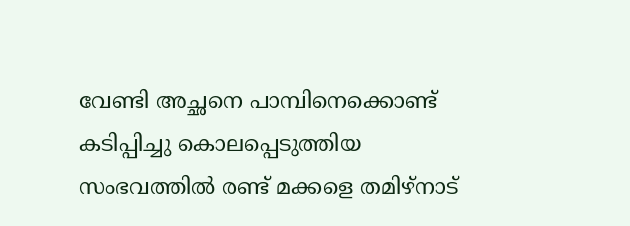വേണ്ടി അച്ഛനെ പാമ്പിനെക്കൊണ്ട് കടിപ്പിച്ചു കൊലപ്പെടുത്തിയ സംഭവത്തില്‍ രണ്ട് മക്കളെ തമിഴ്‌നാട്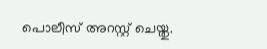പൊലീസ് അറസ്റ്റ് ചെയ്തു.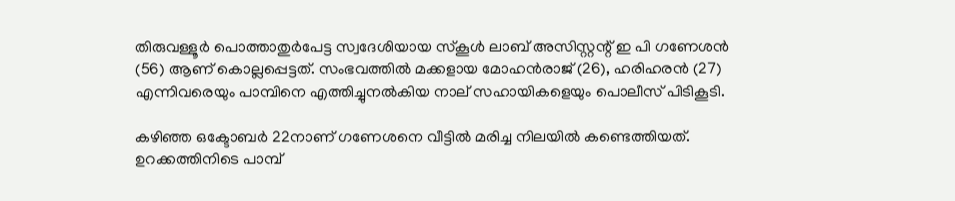തിരുവള്ളൂർ പൊത്താതുർപേട്ട സ്വദേശിയായ സ്കൂൾ ലാബ് അസിസ്റ്റന്റ് ഇ പി ഗണേശൻ (56) ആണ് കൊല്ലപ്പെട്ടത്. സംഭവത്തിൽ മക്കളായ മോഹൻരാജ് (26), ഹരിഹരൻ (27) എന്നിവരെയും പാമ്പിനെ എത്തിച്ചുനൽകിയ നാല് സഹായികളെയും പൊലീസ് പിടികൂടി.

കഴിഞ്ഞ ഒക്ടോബർ 22നാണ് ഗണേശനെ വീട്ടിൽ മരിച്ച നിലയിൽ കണ്ടെത്തിയത്. ഉറക്കത്തിനിടെ പാമ്പ്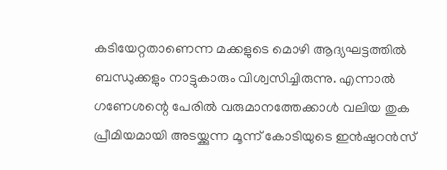കടിയേറ്റതാണെന്ന മക്കളുടെ മൊഴി ആദ്യഘട്ടത്തിൽ ബന്ധുക്കളും നാട്ടുകാരും വിശ്വസിച്ചിരുന്നു. എന്നാൽ ഗണേശന്റെ പേരിൽ വരുമാനത്തേക്കാൾ വലിയ തുക പ്രീമിയമായി അടയ്ക്കുന്ന മൂന്ന് കോടിയുടെ ഇൻഷുറൻസ്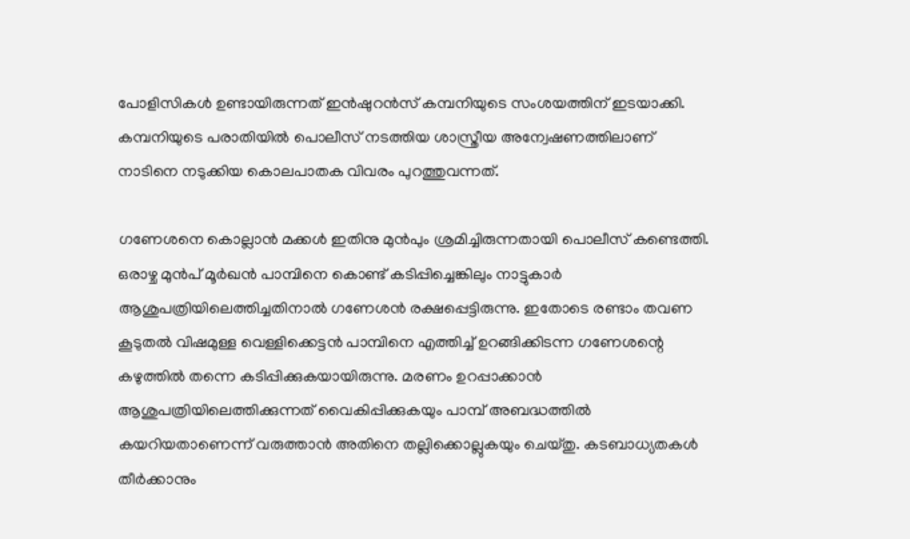പോളിസികൾ ഉണ്ടായിരുന്നത് ഇൻഷുറൻസ് കമ്പനിയുടെ സംശയത്തിന് ഇടയാക്കി. കമ്പനിയുടെ പരാതിയിൽ പൊലീസ് നടത്തിയ ശാസ്ത്രീയ അന്വേഷണത്തിലാണ് നാടിനെ നടുക്കിയ കൊലപാതക വിവരം പുറത്തുവന്നത്.

ഗണേശനെ കൊല്ലാൻ മക്കൾ ഇതിനു മുൻപും ശ്രമിച്ചിരുന്നതായി പൊലീസ് കണ്ടെത്തി. ഒരാഴ്ച മുൻപ് മൂർഖൻ പാമ്പിനെ കൊണ്ട് കടിപ്പിച്ചെങ്കിലും നാട്ടുകാർ ആശുപത്രിയിലെത്തിച്ചതിനാൽ ഗണേശൻ രക്ഷപ്പെട്ടിരുന്നു. ഇതോടെ രണ്ടാം തവണ കൂടുതൽ വിഷമുള്ള വെള്ളിക്കെട്ടൻ പാമ്പിനെ എത്തിച്ച് ഉറങ്ങിക്കിടന്ന ഗണേശന്റെ കഴുത്തിൽ തന്നെ കടിപ്പിക്കുകയായിരുന്നു. മരണം ഉറപ്പാക്കാൻ ആശുപത്രിയിലെത്തിക്കുന്നത് വൈകിപ്പിക്കുകയും പാമ്പ് അബദ്ധത്തിൽ കയറിയതാണെന്ന് വരുത്താൻ അതിനെ തല്ലിക്കൊല്ലുകയും ചെയ്തു. കടബാധ്യതകൾ തീർക്കാനും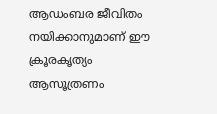ആഡംബര ജീവിതം നയിക്കാനുമാണ് ഈ ക്രൂരകൃത്യം ആസൂത്രണം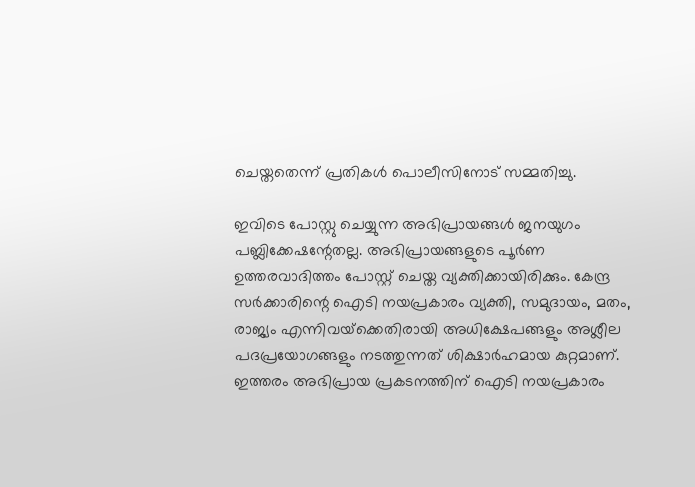ചെയ്തതെന്ന് പ്രതികൾ പൊലീസിനോട് സമ്മതിച്ചു.

ഇവിടെ പോസ്റ്റു ചെയ്യുന്ന അഭിപ്രായങ്ങള്‍ ജനയുഗം പബ്ലിക്കേഷന്റേതല്ല. അഭിപ്രായങ്ങളുടെ പൂര്‍ണ ഉത്തരവാദിത്തം പോസ്റ്റ് ചെയ്ത വ്യക്തിക്കായിരിക്കും. കേന്ദ്ര സര്‍ക്കാരിന്റെ ഐടി നയപ്രകാരം വ്യക്തി, സമുദായം, മതം, രാജ്യം എന്നിവയ്‌ക്കെതിരായി അധിക്ഷേപങ്ങളും അശ്ലീല പദപ്രയോഗങ്ങളും നടത്തുന്നത് ശിക്ഷാര്‍ഹമായ കുറ്റമാണ്. ഇത്തരം അഭിപ്രായ പ്രകടനത്തിന് ഐടി നയപ്രകാരം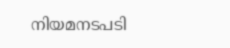നിയമനടപടി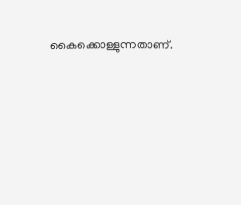കൈക്കൊള്ളുന്നതാണ്.